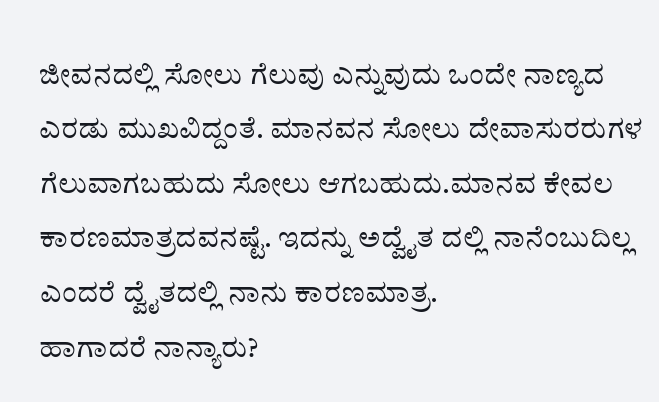ಜೀವನದಲ್ಲಿ ಸೋಲು ಗೆಲುವು ಎನ್ನುವುದು ಒಂದೇ ನಾಣ್ಯದ ಎರಡು ಮುಖವಿದ್ದಂತೆ. ಮಾನವನ ಸೋಲು ದೇವಾಸುರರುಗಳ ಗೆಲುವಾಗಬಹುದು ಸೋಲು ಆಗಬಹುದು.ಮಾನವ ಕೇವಲ ಕಾರಣಮಾತ್ರದವನಷ್ಟೆ. ಇದನ್ನು ಅದ್ವೈತ ದಲ್ಲಿ ನಾನೆಂಬುದಿಲ್ಲ ಎಂದರೆ ದ್ವೈತದಲ್ಲಿ ನಾನು ಕಾರಣಮಾತ್ರ.
ಹಾಗಾದರೆ ನಾನ್ಯಾರು?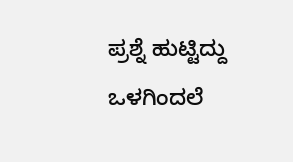ಪ್ರಶ್ನೆ ಹುಟ್ಟಿದ್ದು ಒಳಗಿಂದಲೆ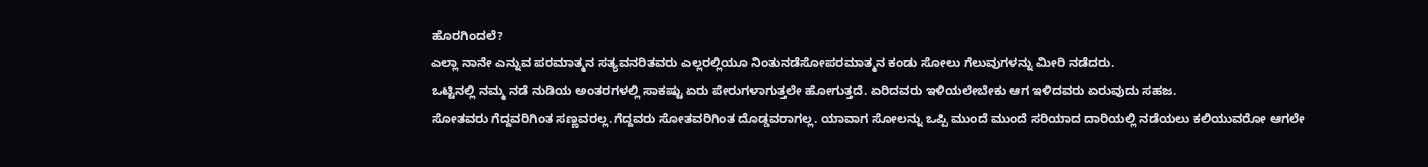ಹೊರಗಿಂದಲೆ?
ಎಲ್ಲಾ ನಾನೇ ಎನ್ನುವ ಪರಮಾತ್ಮನ ಸತ್ಯವನರಿತವರು ಎಲ್ಲರಲ್ಲಿಯೂ ನಿಂತುನಡೆಸೋಪರಮಾತ್ಮನ ಕಂಡು ಸೋಲು ಗೆಲುವುಗಳನ್ನು ಮೀರಿ ನಡೆದರು.
ಒಟ್ಟಿನಲ್ಲಿ ನಮ್ಮ ನಡೆ ನುಡಿಯ ಅಂತರಗಳಲ್ಲಿ ಸಾಕಷ್ಟು ಏರು ಪೇರುಗಳಾಗುತ್ತಲೇ ಹೋಗುತ್ತದೆ. ಏರಿದವರು ಇಳಿಯಲೇಬೇಕು ಆಗ ಇಳಿದವರು ಏರುವುದು ಸಹಜ.
ಸೋತವರು ಗೆದ್ದವರಿಗಿಂತ ಸಣ್ಣವರಲ್ಲ.ಗೆದ್ದವರು ಸೋತವರಿಗಿಂತ ದೊಡ್ಡವರಾಗಲ್ಲ. ಯಾವಾಗ ಸೋಲನ್ನು ಒಪ್ಪಿ ಮುಂದೆ ಮುಂದೆ ಸರಿಯಾದ ದಾರಿಯಲ್ಲಿ ನಡೆಯಲು ಕಲಿಯುವರೋ ಆಗಲೇ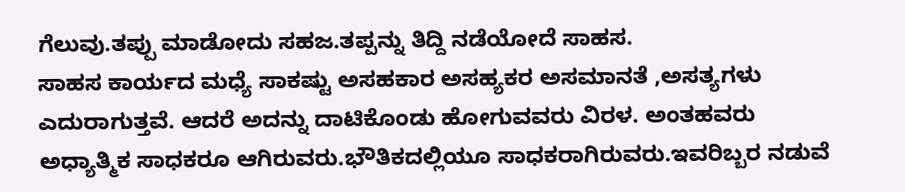ಗೆಲುವು.ತಪ್ಪು ಮಾಡೋದು ಸಹಜ.ತಪ್ಪನ್ನು ತಿದ್ದಿ ನಡೆಯೋದೆ ಸಾಹಸ.
ಸಾಹಸ ಕಾರ್ಯದ ಮಧ್ಯೆ ಸಾಕಷ್ಟು ಅಸಹಕಾರ ಅಸಹ್ಯಕರ ಅಸಮಾನತೆ ,ಅಸತ್ಯಗಳು ಎದುರಾಗುತ್ತವೆ. ಆದರೆ ಅದನ್ನು ದಾಟಿಕೊಂಡು ಹೋಗುವವರು ವಿರಳ. ಅಂತಹವರು ಅಧ್ಯಾತ್ಮಿಕ ಸಾಧಕರೂ ಆಗಿರುವರು.ಭೌತಿಕದಲ್ಲಿಯೂ ಸಾಧಕರಾಗಿರುವರು.ಇವರಿಬ್ಬರ ನಡುವೆ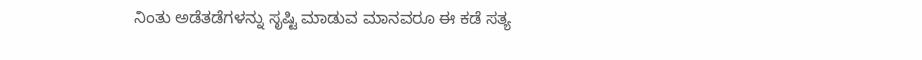ನಿಂತು ಅಡೆತಡೆಗಳನ್ನು ಸೃಷ್ಟಿ ಮಾಡುವ ಮಾನವರೂ ಈ ಕಡೆ ಸತ್ಯ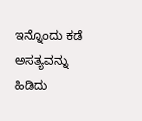ಇನ್ನೊಂದು ಕಡೆ ಅಸತ್ಯವನ್ನು ಹಿಡಿದು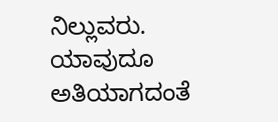ನಿಲ್ಲುವರು.
ಯಾವುದೂ ಅತಿಯಾಗದಂತೆ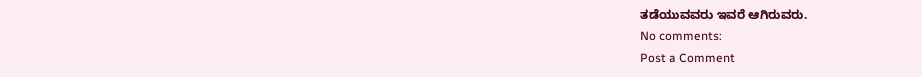ತಡೆಯುವವರು ಇವರೆ ಆಗಿರುವರು.
No comments:
Post a Comment